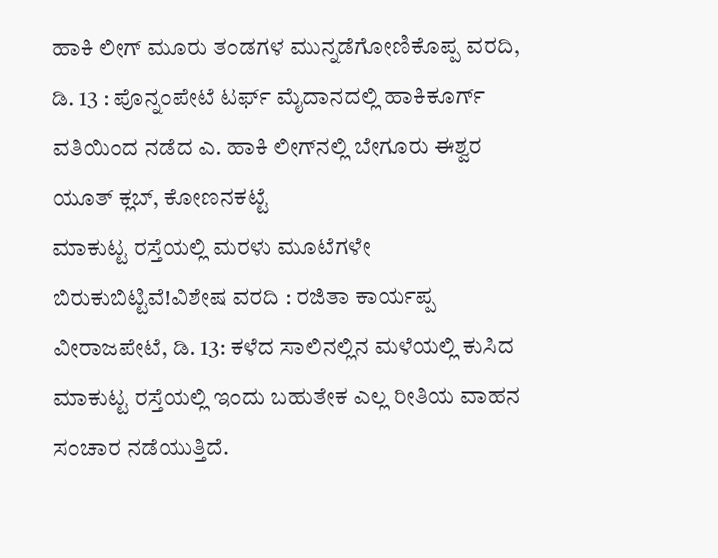ಹಾಕಿ ಲೀಗ್ ಮೂರು ತಂಡಗಳ ಮುನ್ನಡೆಗೋಣಿಕೊಪ್ಪ ವರದಿ, ಡಿ. 13 : ಪೊನ್ನಂಪೇಟೆ ಟರ್ಫ್ ಮೈದಾನದಲ್ಲಿ ಹಾಕಿಕೂರ್ಗ್ ವತಿಯಿಂದ ನಡೆದ ಎ. ಹಾಕಿ ಲೀಗ್‍ನಲ್ಲಿ ಬೇಗೂರು ಈಶ್ವರ ಯೂತ್ ಕ್ಲಬ್, ಕೋಣನಕಟ್ಟೆ
ಮಾಕುಟ್ಟ ರಸ್ತೆಯಲ್ಲಿ ಮರಳು ಮೂಟೆಗಳೇ ಬಿರುಕುಬಿಟ್ಟಿವೆ!ವಿಶೇಷ ವರದಿ : ರಜಿತಾ ಕಾರ್ಯಪ್ಪ ವೀರಾಜಪೇಟೆ, ಡಿ. 13: ಕಳೆದ ಸಾಲಿನಲ್ಲಿನ ಮಳೆಯಲ್ಲಿ ಕುಸಿದ ಮಾಕುಟ್ಟ ರಸ್ತೆಯಲ್ಲಿ ಇಂದು ಬಹುತೇಕ ಎಲ್ಲ ರೀತಿಯ ವಾಹನ ಸಂಚಾರ ನಡೆಯುತ್ತಿದೆ.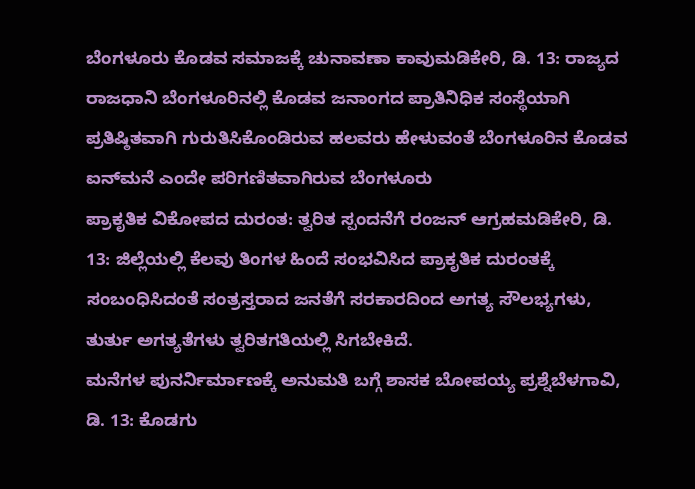ಬೆಂಗಳೂರು ಕೊಡವ ಸಮಾಜಕ್ಕೆ ಚುನಾವಣಾ ಕಾವುಮಡಿಕೇರಿ, ಡಿ. 13: ರಾಜ್ಯದ ರಾಜಧಾನಿ ಬೆಂಗಳೂರಿನಲ್ಲಿ ಕೊಡವ ಜನಾಂಗದ ಪ್ರಾತಿನಿಧಿಕ ಸಂಸ್ಥೆಯಾಗಿ ಪ್ರತಿಷ್ಠಿತವಾಗಿ ಗುರುತಿಸಿಕೊಂಡಿರುವ ಹಲವರು ಹೇಳುವಂತೆ ಬೆಂಗಳೂರಿನ ಕೊಡವ ಐನ್‍ಮನೆ ಎಂದೇ ಪರಿಗಣಿತವಾಗಿರುವ ಬೆಂಗಳೂರು
ಪ್ರಾಕೃತಿಕ ವಿಕೋಪದ ದುರಂತ: ತ್ವರಿತ ಸ್ಪಂದನೆಗೆ ರಂಜನ್ ಆಗ್ರಹಮಡಿಕೇರಿ, ಡಿ. 13: ಜಿಲ್ಲೆಯಲ್ಲಿ ಕೆಲವು ತಿಂಗಳ ಹಿಂದೆ ಸಂಭವಿಸಿದ ಪ್ರಾಕೃತಿಕ ದುರಂತಕ್ಕೆ ಸಂಬಂಧಿಸಿದಂತೆ ಸಂತ್ರಸ್ತರಾದ ಜನತೆಗೆ ಸರಕಾರದಿಂದ ಅಗತ್ಯ ಸೌಲಭ್ಯಗಳು, ತುರ್ತು ಅಗತ್ಯತೆಗಳು ತ್ವರಿತಗತಿಯಲ್ಲಿ ಸಿಗಬೇಕಿದೆ.
ಮನೆಗಳ ಪುನರ್ನಿರ್ಮಾಣಕ್ಕೆ ಅನುಮತಿ ಬಗ್ಗೆ ಶಾಸಕ ಬೋಪಯ್ಯ ಪ್ರಶ್ನೆಬೆಳಗಾವಿ, ಡಿ. 13: ಕೊಡಗು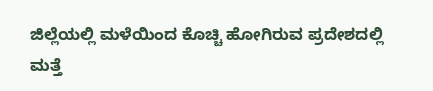ಜಿಲ್ಲೆಯಲ್ಲಿ ಮಳೆಯಿಂದ ಕೊಚ್ಚಿ ಹೋಗಿರುವ ಪ್ರದೇಶದಲ್ಲಿ ಮತ್ತೆ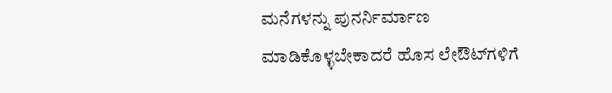ಮನೆಗಳನ್ನು ಪುನರ್ನಿರ್ಮಾಣ ಮಾಡಿಕೊಳ್ಳಬೇಕಾದರೆ ಹೊಸ ಲೇಔಟ್‍ಗಳಿಗೆ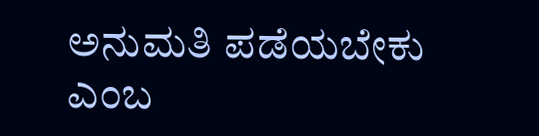ಅನುಮತಿ ಪಡೆಯಬೇಕು ಎಂಬ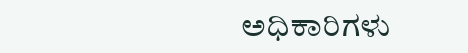ಅಧಿಕಾರಿಗಳು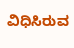ವಿಧಿಸಿರುವ